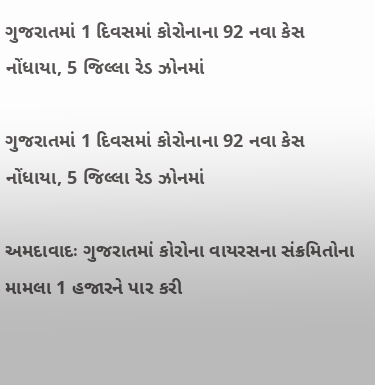ગુજરાતમાં 1 દિવસમાં કોરોનાના 92 નવા કેસ નોંધાયા, 5 જિલ્લા રેડ ઝોનમાં

ગુજરાતમાં 1 દિવસમાં કોરોનાના 92 નવા કેસ નોંધાયા, 5 જિલ્લા રેડ ઝોનમાં

અમદાવાદઃ ગુજરાતમાં કોરોના વાયરસના સંક્રમિતોના મામલા 1 હજારને પાર કરી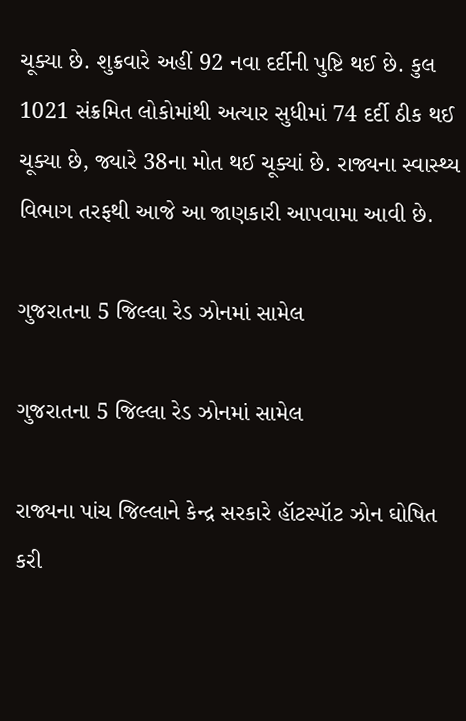ચૂક્યા છે. શુક્રવારે અહીં 92 નવા દર્દીની પુષ્ટિ થઈ છે. કુલ 1021 સંક્રમિત લોકોમાંથી અત્યાર સુધીમાં 74 દર્દી ઠીક થઈ ચૂક્યા છે, જ્યારે 38ના મોત થઈ ચૂક્યાં છે. રાજ્યના સ્વાસ્થ્ય વિભાગ તરફથી આજે આ જાણકારી આપવામા આવી છે.

ગુજરાતના 5 જિલ્લા રેડ ઝોનમાં સામેલ

ગુજરાતના 5 જિલ્લા રેડ ઝોનમાં સામેલ

રાજ્યના પાંચ જિલ્લાને કેન્દ્ર સરકારે હૉટસ્પૉટ ઝોન ઘોષિત કરી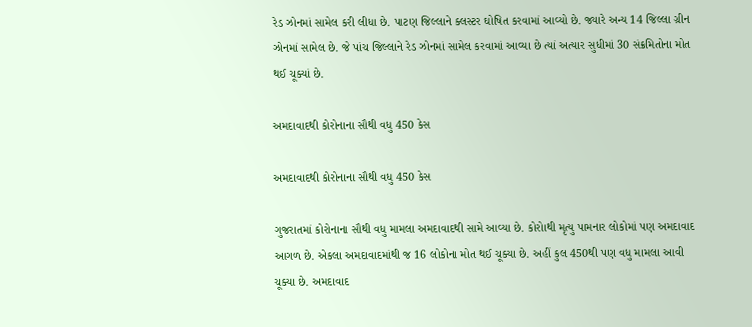રેડ ઝોનમાં સામેલ કરી લીધા છે. પાટણ જિલ્લાને ક્લસ્ટર ઘોષિત કરવામાં આવ્યો છે. જ્યારે અન્ય 14 જિલ્લા ગ્રીન ઝોનમાં સામેલ છે. જે પાંચ જિલ્લાને રેડ ઝોનમાં સામેલ કરવામાં આવ્યા છે ત્યાં અત્યાર સુધીમાં 30 સંક્રમિતોના મોત થઈ ચૂક્યાં છે.

અમદાવાદથી કોરોનાના સૌથી વધુ 450 કેસ

અમદાવાદથી કોરોનાના સૌથી વધુ 450 કેસ

ગુજરાતમાં કોરોનાના સૌથી વધુ મામલા અમદાવાદથી સામે આવ્યા છે. કોરોાથી મૃત્યુ પામનાર લોકોમાં પણ અમદાવાદ આગળ છે. એકલા અમદાવાદમાંથી જ 16 લોકોના મોત થઈ ચૂક્યા છે. અહીં કુલ 450થી પણ વધુ મામલા આવી ચૂક્યા છે. અમદાવાદ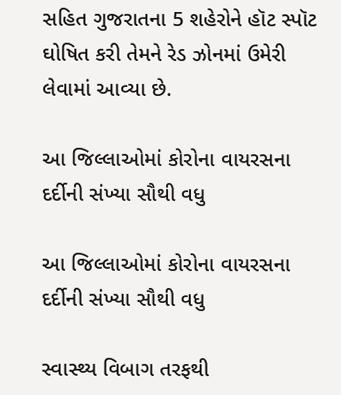સહિત ગુજરાતના 5 શહેરોને હૉટ સ્પૉટ ઘોષિત કરી તેમને રેડ ઝોનમાં ઉમેરી લેવામાં આવ્યા છે.

આ જિલ્લાઓમાં કોરોના વાયરસના દર્દીની સંખ્યા સૌથી વધુ

આ જિલ્લાઓમાં કોરોના વાયરસના દર્દીની સંખ્યા સૌથી વધુ

સ્વાસ્થ્ય વિબાગ તરફથી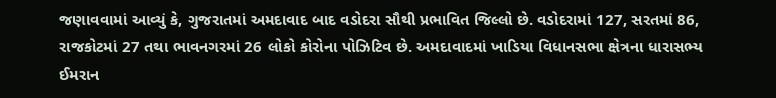જણાવવામાં આવ્યું કે, ગુજરાતમાં અમદાવાદ બાદ વડોદરા સૌથી પ્રભાવિત જિલ્લો છે. વડોદરામાં 127, સરતમાં 86, રાજકોટમાં 27 તથા ભાવનગરમાં 26 લોકો કોરોના પોઝિટિવ છે. અમદાવાદમાં ખાડિયા વિધાનસભા ક્ષેત્રના ધારાસભ્ય ઈમરાન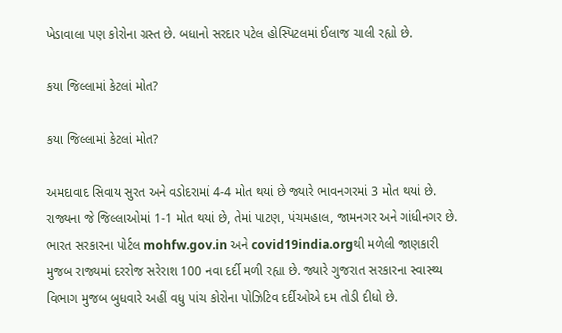ખેડાવાલા પણ કોરોના ગ્રસ્ત છે. બધાનો સરદાર પટેલ હોસ્પિટલમાં ઈલાજ ચાલી રહ્યો છે.

કયા જિલ્લામાં કેટલાં મોત?

કયા જિલ્લામાં કેટલાં મોત?

અમદાવાદ સિવાય સુરત અને વડોદરામાં 4-4 મોત થયાં છે જ્યારે ભાવનગરમાં 3 મોત થયાં છે. રાજ્યના જે જિલ્લાઓમાં 1-1 મોત થયાં છે, તેમાં પાટણ, પંચમહાલ, જામનગર અને ગાંધીનગર છે. ભારત સરકારના પોર્ટલ mohfw.gov.in અને covid19india.orgથી મળેલી જાણકારી મુજબ રાજ્યમાં દરરોજ સરેરાશ 100 નવા દર્દી મળી રહ્યા છે. જ્યારે ગુજરાત સરકારના સ્વાસ્થ્ય વિભાગ મુજબ બુધવારે અહીં વધુ પાંચ કોરોના પોઝિટિવ દર્દીઓએ દમ તોડી દીધો છે.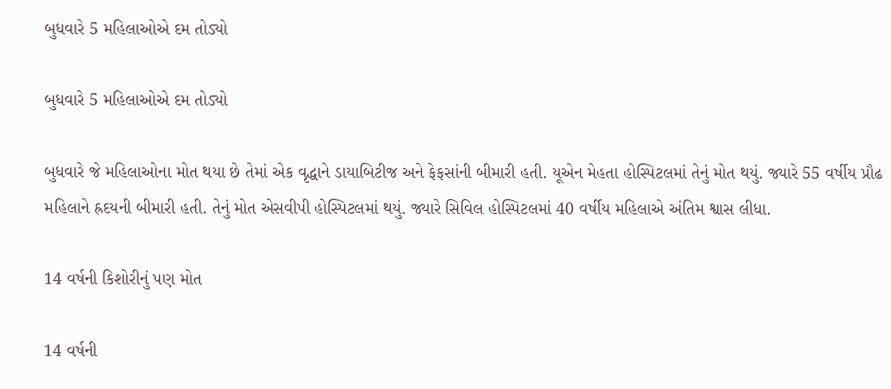બુધવારે 5 મહિલાઓએ દમ તોડ્યો

બુધવારે 5 મહિલાઓએ દમ તોડ્યો

બુધવારે જે મહિલાઓના મોત થયા છે તેમાં એક વૃદ્ધાને ડાયાબિટીજ અને ફેફસાંની બીમારી હતી. યૂએન મેહતા હોસ્પિટલમાં તેનું મોત થયું. જ્યારે 55 વર્ષીય પ્રૌઢ મહિલાને હ્રદયની બીમારી હતી. તેનું મોત એસવીપી હોસ્પિટલમાં થયું. જ્યારે સિવિલ હોસ્પિટલમાં 40 વર્ષીય મહિલાએ અંતિમ શ્વાસ લીધા.

14 વર્ષની કિશોરીનું પણ મોત

14 વર્ષની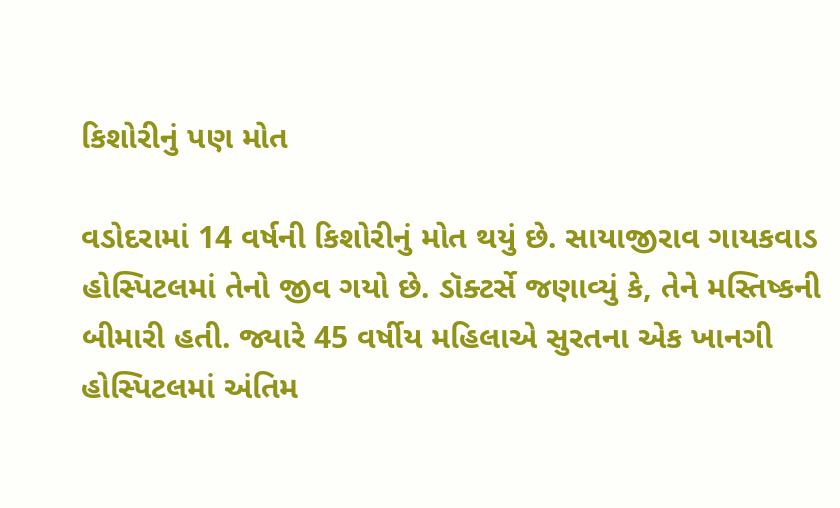કિશોરીનું પણ મોત

વડોદરામાં 14 વર્ષની કિશોરીનું મોત થયું છે. સાયાજીરાવ ગાયકવાડ હોસ્પિટલમાં તેનો જીવ ગયો છે. ડૉક્ટર્સે જણાવ્યું કે, તેને મસ્તિષ્કની બીમારી હતી. જ્યારે 45 વર્ષીય મહિલાએ સુરતના એક ખાનગી હોસ્પિટલમાં અંતિમ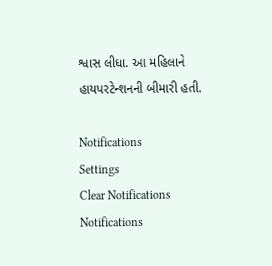શ્વાસ લીધા. આ મહિલાને હાયપરટેન્શનની બીમારી હતી.

Notifications
Settings
Clear Notifications
Notifications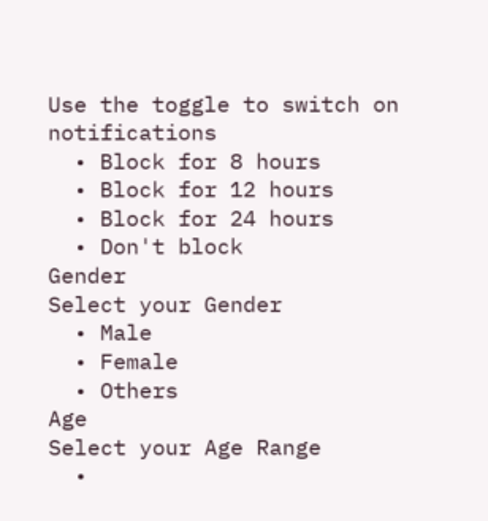Use the toggle to switch on notifications
  • Block for 8 hours
  • Block for 12 hours
  • Block for 24 hours
  • Don't block
Gender
Select your Gender
  • Male
  • Female
  • Others
Age
Select your Age Range
  •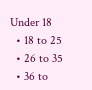Under 18
  • 18 to 25
  • 26 to 35
  • 36 to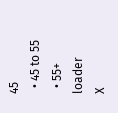45
  • 45 to 55
  • 55+
loader
X